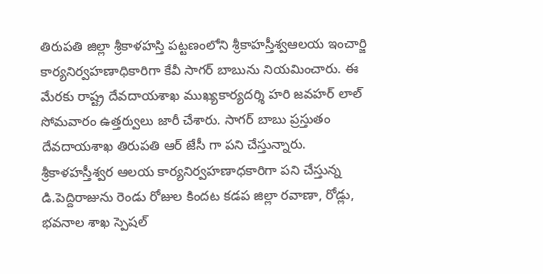తిరుపతి జిల్లా శ్రీకాళహస్తి పట్టణంలోని శ్రీకాహస్తీశ్వఆలయ ఇంచార్జి కార్యనిర్వహణాధికారిగా కేవీ సాగర్ బాబును నియమించారు. ఈ మేరకు రాష్ట్ర దేవదాయశాఖ ముఖ్యకార్యదర్శి హరి జవహర్ లాల్ సోమవారం ఉత్తర్వులు జారీ చేశారు. సాగర్ బాబు ప్రస్తుతం దేవదాయశాఖ తిరుపతి ఆర్ జేసీ గా పని చేస్తున్నారు.
శ్రీకాళహస్తీశ్వర ఆలయ కార్యనిర్వహణాధకారిగా పని చేస్తున్న డి.పెద్దిరాజును రెండు రోజుల కిందట కడప జిల్లా రవాణా, రోడ్లు, భవనాల శాఖ స్పెషల్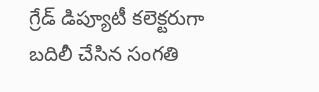గ్రేడ్ డిప్యూటీ కలెక్టరుగా బదిలీ చేసిన సంగతి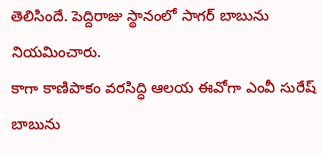తెలిసిందే. పెద్దిరాజు స్థానంలో సాగర్ బాబును నియమించారు.
కాగా కాణిపాకం వరసిద్ధి ఆలయ ఈవోగా ఎంవీ సురేష్ బాబును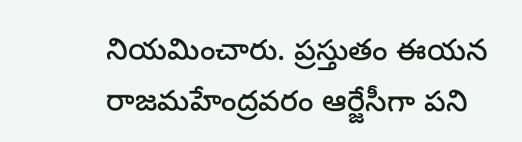నియమించారు. ప్రస్తుతం ఈయన రాజమహేంద్రవరం ఆర్జేసీగా పని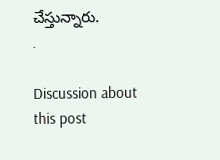చేస్తున్నారు.
.

Discussion about this post